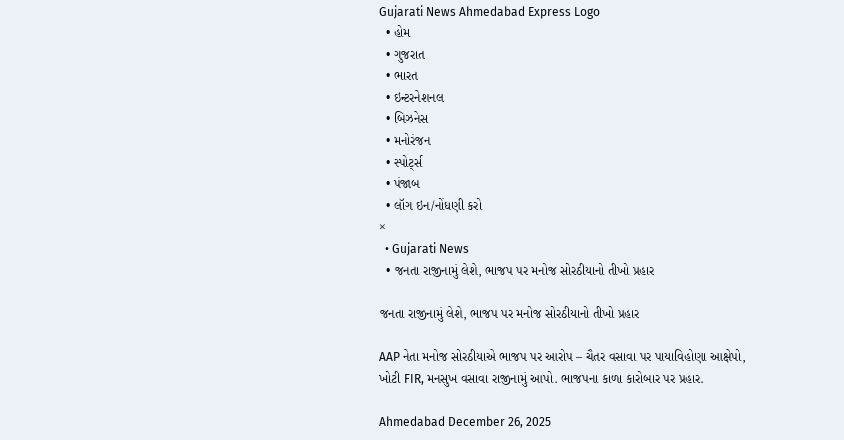Gujarati News Ahmedabad Express Logo
  • હોમ
  • ગુજરાત
  • ભારત
  • ઇન્ટરનેશનલ
  • બિઝનેસ
  • મનોરંજન
  • સ્પોર્ટ્સ
  • પંજાબ
  • લૉગ ઇન/નોંધણી કરો
×
  • Gujarati News
  • જનતા રાજીનામું લેશે, ભાજપ પર મનોજ સોરઠીયાનો તીખો પ્રહાર

જનતા રાજીનામું લેશે, ભાજપ પર મનોજ સોરઠીયાનો તીખો પ્રહાર

AAP નેતા મનોજ સોરઠીયાએ ભાજપ પર આરોપ – ચૈતર વસાવા પર પાયાવિહોણા આક્ષેપો, ખોટી FIR, મનસુખ વસાવા રાજીનામું આપો. ભાજપના કાળા કારોબાર પર પ્રહાર.

Ahmedabad December 26, 2025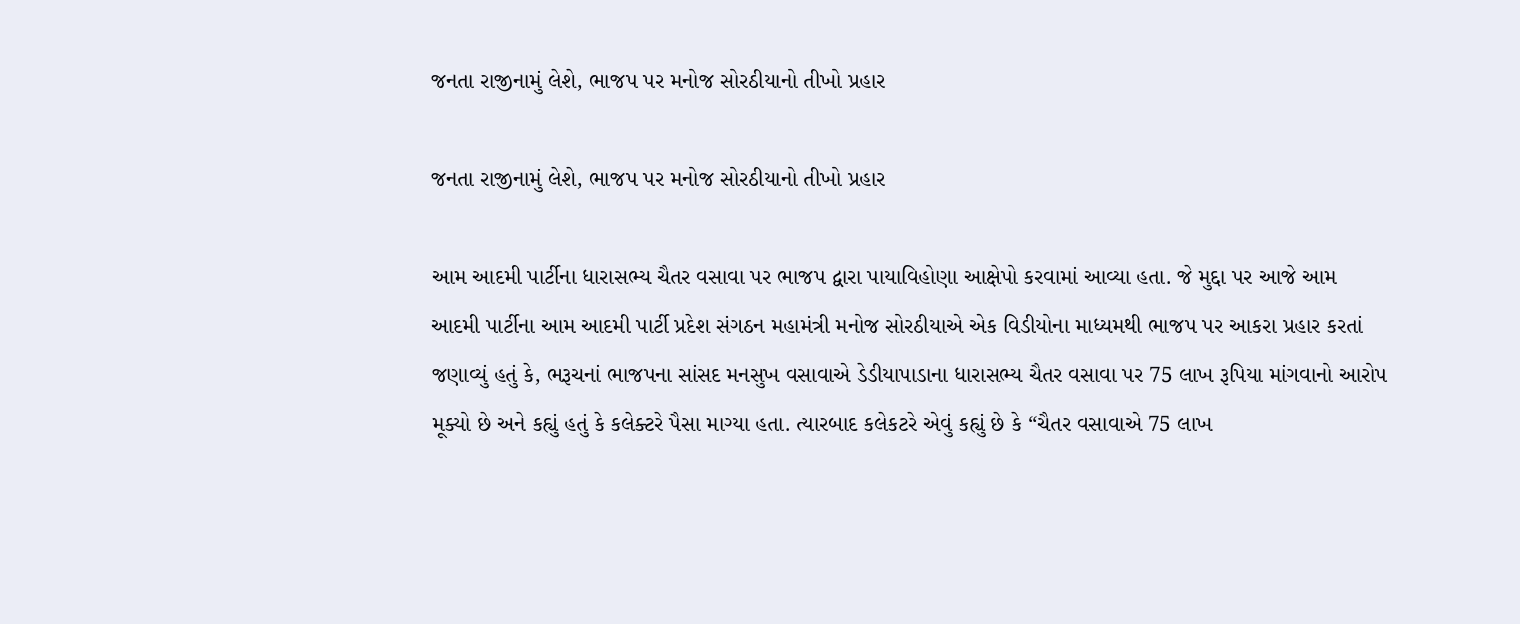જનતા રાજીનામું લેશે, ભાજપ પર મનોજ સોરઠીયાનો તીખો પ્રહાર

જનતા રાજીનામું લેશે, ભાજપ પર મનોજ સોરઠીયાનો તીખો પ્રહાર

આમ આદમી પાર્ટીના ધારાસભ્ય ચૈતર વસાવા પર ભાજપ દ્વારા પાયાવિહોણા આક્ષેપો કરવામાં આવ્યા હતા. જે મુદ્દા પર આજે આમ આદમી પાર્ટીના આમ આદમી પાર્ટી પ્રદેશ સંગઠન મહામંત્રી મનોજ સોરઠીયાએ એક વિડીયોના માધ્યમથી ભાજપ પર આકરા પ્રહાર કરતાં જણાવ્યું હતું કે, ભરૂચનાં ભાજપના સાંસદ મનસુખ વસાવાએ ડેડીયાપાડાના ધારાસભ્ય ચૈતર વસાવા પર 75 લાખ રૂપિયા માંગવાનો આરોપ મૂક્યો છે અને કહ્યું હતું કે કલેક્ટરે પૈસા માગ્યા હતા. ત્યારબાદ કલેકટરે એવું કહ્યું છે કે “ચૈતર વસાવાએ 75 લાખ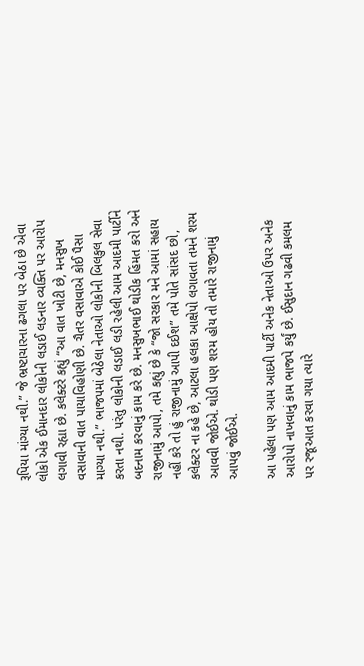રૂપિયા માંગ્યા નથી.” જે ભ્રષ્ટાચારના ઢગલા પર બેઠા છે એવા લોકો એક ઈમાનદાર લોકોની લડાઈ લડનાર વ્યક્તિ પર આરોપ લગાવી રહ્યા છે. કલેક્ટરે કહ્યું “આ વાત ખોટી છે, મનસુખ વસાવાની વાત પાયાવિહોણી છે. ચૈતર વસાવાએ કોઈ પૈસા માગ્યા નથી.” ભાજપમાં બેઠેલા નેતાઓ લોકોની બિલકુલ સેવા કરતા નથી. પરંતુ લોકોની લડાઈ લડી રહેલી આમ આદમી પાર્ટીને બદનામ કરવાનું કામ કરે છે. મનસુખભાઈ થોડીક હિંમત કરો અને રાજીનામું આપો, તમે કહ્યું છે કે “જો સરકાર મને આમાં સહાય નહીં કરે તો હું રાજીનામું આપી દઈશ” તમે પોતે સાંસદ છો, કલેક્ટર ના કહે છે, આટલા હલકા આક્ષેપો લગાવતા તમને શરમ આવવી જોઈએ. થોડી પણ શરમ હોય તો તમારે રાજીનામું આપવું જોઈએ.

આ પહેલા પણ આમ આદમી પાર્ટી અનેક નેતાઓ ઉપર અનેક આરોપો નાખવાનું કામ ભાજપે કર્યું છે. ઈસુદાન ગઢવી કમલમ પર રજૂઆત કરવા ગયા ત્યારે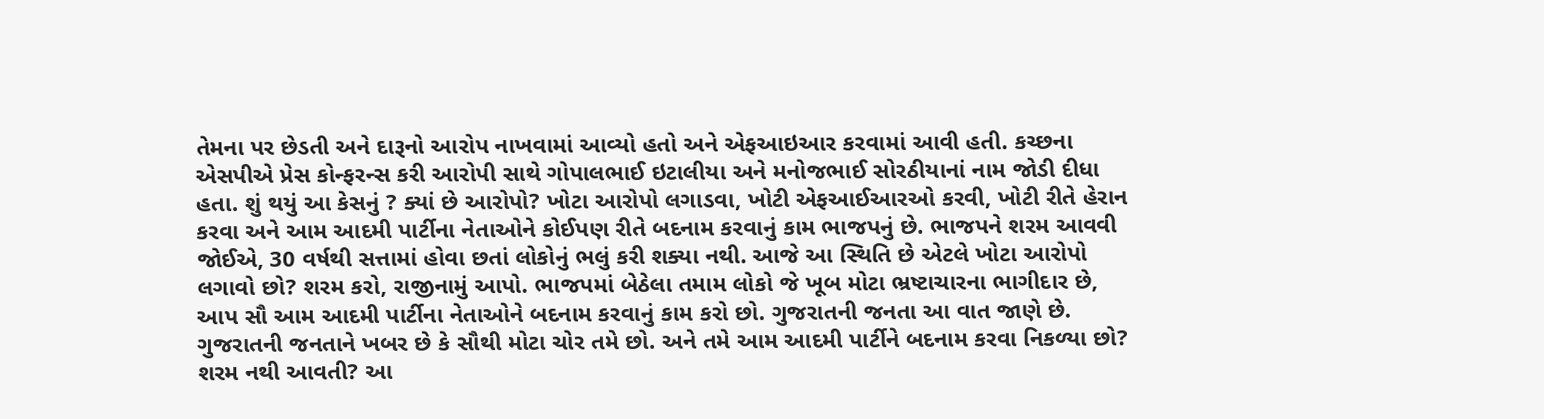તેમના પર છેડતી અને દારૂનો આરોપ નાખવામાં આવ્યો હતો અને એફઆઇઆર કરવામાં આવી હતી. કચ્છના એસપીએ પ્રેસ કોન્ફરન્સ કરી આરોપી સાથે ગોપાલભાઈ ઇટાલીયા અને મનોજભાઈ સોરઠીયાનાં નામ જોડી દીધા હતા. શું થયું આ કેસનું ? ક્યાં છે આરોપો? ખોટા આરોપો લગાડવા, ખોટી એફઆઈઆરઓ કરવી, ખોટી રીતે હેરાન કરવા અને આમ આદમી પાર્ટીના નેતાઓને કોઈપણ રીતે બદનામ કરવાનું કામ ભાજપનું છે. ભાજપને શરમ આવવી જોઈએ, 30 વર્ષથી સત્તામાં હોવા છતાં લોકોનું ભલું કરી શક્યા નથી. આજે આ સ્થિતિ છે એટલે ખોટા આરોપો લગાવો છો? શરમ કરો, રાજીનામું આપો. ભાજપમાં બેઠેલા તમામ લોકો જે ખૂબ મોટા ભ્રષ્ટાચારના ભાગીદાર છે, આપ સૌ આમ આદમી પાર્ટીના નેતાઓને બદનામ કરવાનું કામ કરો છો. ગુજરાતની જનતા આ વાત જાણે છે. ગુજરાતની જનતાને ખબર છે કે સૌથી મોટા ચોર તમે છો. અને તમે આમ આદમી પાર્ટીને બદનામ કરવા નિકળ્યા છો? શરમ નથી આવતી? આ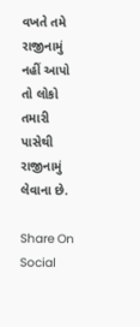વખતે તમે રાજીનામું નહીં આપો તો લોકો તમારી પાસેથી રાજીનામું લેવાના છે.

Share On Social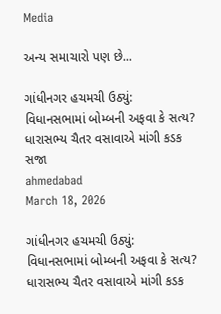Media

અન્ય સમાચારો પણ છે...

ગાંધીનગર હચમચી ઉઠ્યું: વિધાનસભામાં બોમ્બની અફવા કે સત્ય? ધારાસભ્ય ચૈતર વસાવાએ માંગી કડક સજા
ahmedabad
March 18, 2026

ગાંધીનગર હચમચી ઉઠ્યું: વિધાનસભામાં બોમ્બની અફવા કે સત્ય? ધારાસભ્ય ચૈતર વસાવાએ માંગી કડક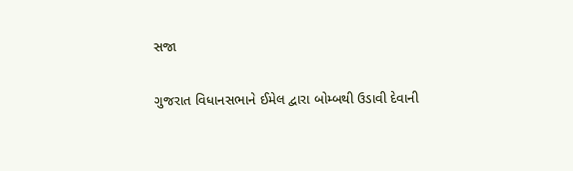સજા

ગુજરાત વિધાનસભાને ઈમેલ દ્વારા બોમ્બથી ઉડાવી દેવાની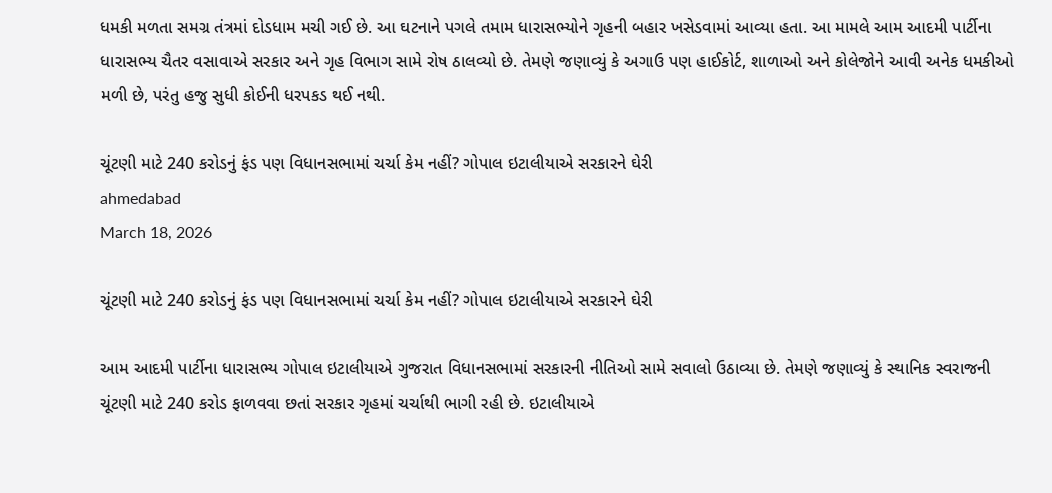ધમકી મળતા સમગ્ર તંત્રમાં દોડધામ મચી ગઈ છે. આ ઘટનાને પગલે તમામ ધારાસભ્યોને ગૃહની બહાર ખસેડવામાં આવ્યા હતા. આ મામલે આમ આદમી પાર્ટીના ધારાસભ્ય ચૈતર વસાવાએ સરકાર અને ગૃહ વિભાગ સામે રોષ ઠાલવ્યો છે. તેમણે જણાવ્યું કે અગાઉ પણ હાઈકોર્ટ, શાળાઓ અને કોલેજોને આવી અનેક ધમકીઓ મળી છે, પરંતુ હજુ સુધી કોઈની ધરપકડ થઈ નથી.

ચૂંટણી માટે 240 કરોડનું ફંડ પણ વિધાનસભામાં ચર્ચા કેમ નહીં? ગોપાલ ઇટાલીયાએ સરકારને ઘેરી
ahmedabad
March 18, 2026

ચૂંટણી માટે 240 કરોડનું ફંડ પણ વિધાનસભામાં ચર્ચા કેમ નહીં? ગોપાલ ઇટાલીયાએ સરકારને ઘેરી

આમ આદમી પાર્ટીના ધારાસભ્ય ગોપાલ ઇટાલીયાએ ગુજરાત વિધાનસભામાં સરકારની નીતિઓ સામે સવાલો ઉઠાવ્યા છે. તેમણે જણાવ્યું કે સ્થાનિક સ્વરાજની ચૂંટણી માટે 240 કરોડ ફાળવવા છતાં સરકાર ગૃહમાં ચર્ચાથી ભાગી રહી છે. ઇટાલીયાએ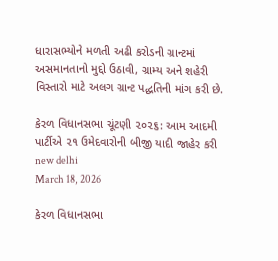ધારાસભ્યોને મળતી અઢી કરોડની ગ્રાન્ટમાં અસમાનતાનો મુદ્દો ઉઠાવી, ગ્રામ્ય અને શહેરી વિસ્તારો માટે અલગ ગ્રાન્ટ પદ્ધતિની માંગ કરી છે.

કેરળ વિધાનસભા ચૂંટણી ૨૦૨૬: આમ આદમી પાર્ટીએ ૨૧ ઉમેદવારોની બીજી યાદી જાહેર કરી
new delhi
March 18, 2026

કેરળ વિધાનસભા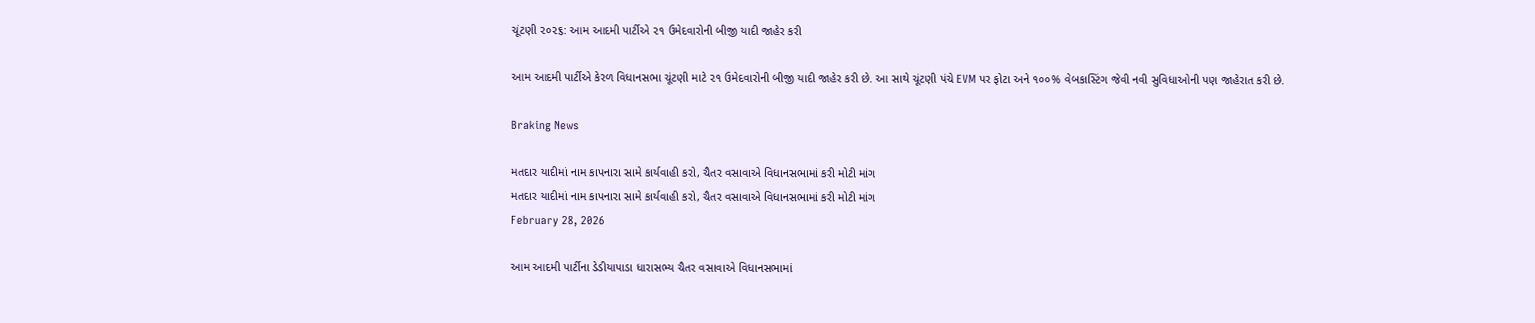ચૂંટણી ૨૦૨૬: આમ આદમી પાર્ટીએ ૨૧ ઉમેદવારોની બીજી યાદી જાહેર કરી

આમ આદમી પાર્ટીએ કેરળ વિધાનસભા ચૂંટણી માટે ૨૧ ઉમેદવારોની બીજી યાદી જાહેર કરી છે. આ સાથે ચૂંટણી પંચે EVM પર ફોટા અને ૧૦૦% વેબકાસ્ટિંગ જેવી નવી સુવિધાઓની પણ જાહેરાત કરી છે.

Braking News

મતદાર યાદીમાં નામ કાપનારા સામે કાર્યવાહી કરો, ચૈતર વસાવાએ વિધાનસભામાં કરી મોટી માંગ
મતદાર યાદીમાં નામ કાપનારા સામે કાર્યવાહી કરો, ચૈતર વસાવાએ વિધાનસભામાં કરી મોટી માંગ
February 28, 2026

આમ આદમી પાર્ટીના ડેડીયાપાડા ધારાસભ્ય ચૈતર વસાવાએ વિધાનસભામાં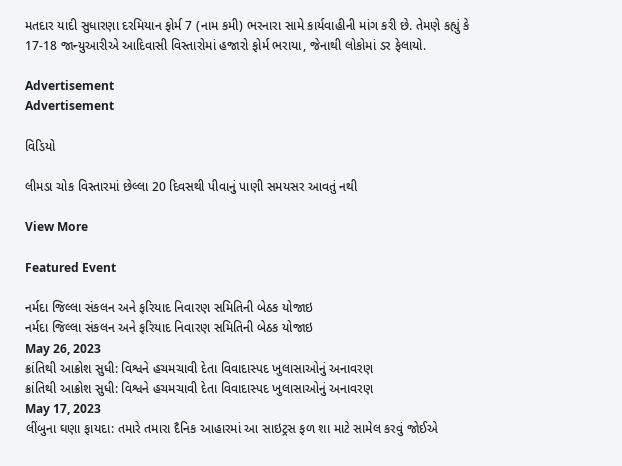મતદાર યાદી સુધારણા દરમિયાન ફોર્મ 7 (નામ કમી) ભરનારા સામે કાર્યવાહીની માંગ કરી છે. તેમણે કહ્યું કે 17-18 જાન્યુઆરીએ આદિવાસી વિસ્તારોમાં હજારો ફોર્મ ભરાયા, જેનાથી લોકોમાં ડર ફેલાયો.

Advertisement
Advertisement

વિડિયો

લીમડા ચોક વિસ્તારમાં છેલ્લા 20 દિવસથી પીવાનું પાણી સમયસર આવતું નથી

View More

Featured Event

નર્મદા જિલ્લા સંકલન અને ફરિયાદ નિવારણ સમિતિની બેઠક યોજાઇ
નર્મદા જિલ્લા સંકલન અને ફરિયાદ નિવારણ સમિતિની બેઠક યોજાઇ
May 26, 2023
ક્રાંતિથી આક્રોશ સુધી: વિશ્વને હચમચાવી દેતા વિવાદાસ્પદ ખુલાસાઓનું અનાવરણ
ક્રાંતિથી આક્રોશ સુધી: વિશ્વને હચમચાવી દેતા વિવાદાસ્પદ ખુલાસાઓનું અનાવરણ
May 17, 2023
લીંબુના ઘણા ફાયદા: તમારે તમારા દૈનિક આહારમાં આ સાઇટ્રસ ફળ શા માટે સામેલ કરવું જોઈએ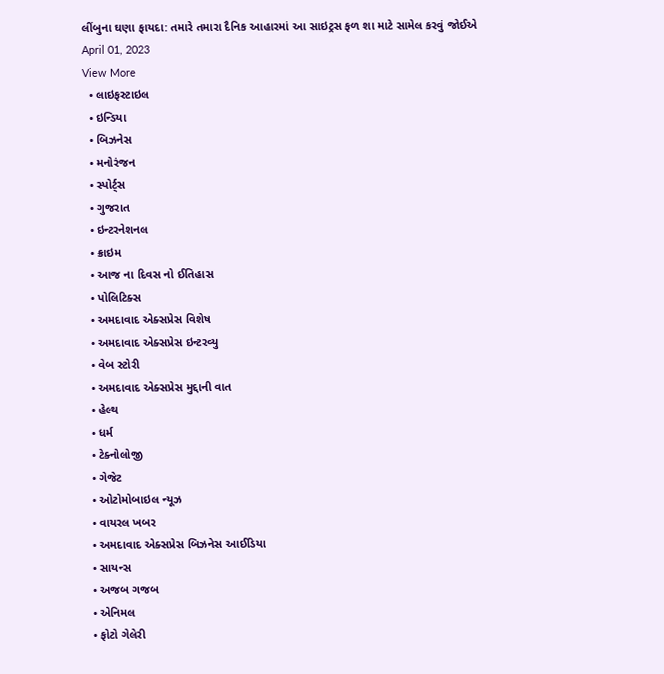લીંબુના ઘણા ફાયદા: તમારે તમારા દૈનિક આહારમાં આ સાઇટ્રસ ફળ શા માટે સામેલ કરવું જોઈએ
April 01, 2023
View More
  • લાઇફસ્ટાઇલ
  • ઇન્ડિયા
  • બિઝનેસ
  • મનોરંજન
  • સ્પોર્ટ્સ
  • ગુજરાત
  • ઇન્ટરનેશનલ
  • ક્રાઇમ
  • આજ ના દિવસ નો ઈતિહાસ
  • પોલિટિક્સ
  • અમદાવાદ એક્સપ્રેસ વિશેષ
  • અમદાવાદ એક્સપ્રેસ ઇન્ટરવ્યુ
  • વેબ સ્ટોરી
  • અમદાવાદ એક્સપ્રેસ મુદ્દાની વાત
  • હેલ્થ
  • ધર્મ
  • ટેક્નોલોજી
  • ગેજેટ
  • ઓટોમોબાઇલ ન્યૂઝ
  • વાયરલ ખબર
  • અમદાવાદ એક્સપ્રેસ બિઝનેસ આઈડિયા
  • સાયન્સ
  • અજબ ગજબ
  • એનિમલ
  • ફોટો ગેલેરી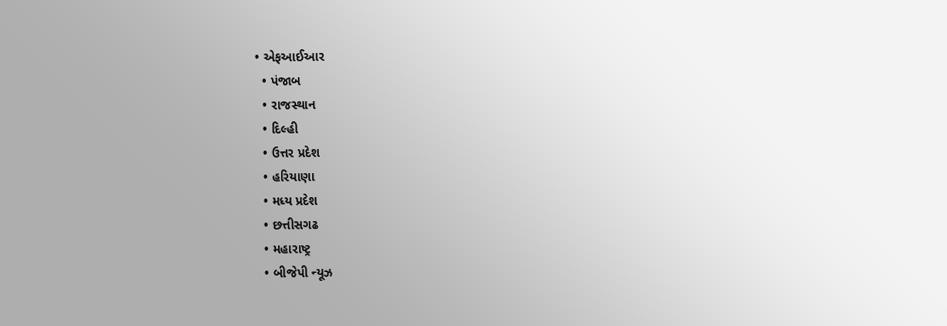• એફઆઈઆર
  • પંજાબ
  • રાજસ્થાન
  • દિલ્હી
  • ઉત્તર પ્રદેશ
  • હરિયાણા
  • મધ્ય પ્રદેશ
  • છત્તીસગઢ
  • મહારાષ્ટ્ર
  • બીજેપી ન્યૂઝ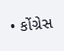• કોંગ્રેસ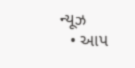ન્યૂઝ
  • આપ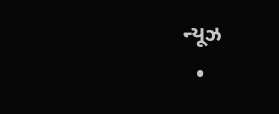ન્યૂઝ
  •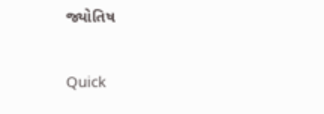જ્યોતિષ

Quick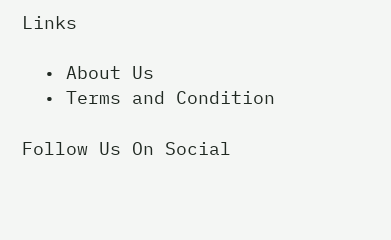Links

  • About Us
  • Terms and Condition

Follow Us On Social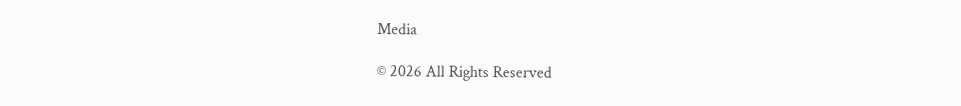Media

© 2026 All Rights Reserved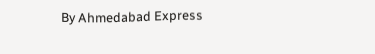By Ahmedabad Express